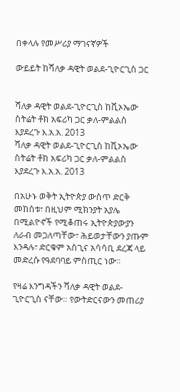በቀላሉ የመሥሪያ ማገናኛዎች

ውይይት ከሻለቃ ዳዊት ወልደ-ጊዮርጊስ ጋር


ሻለቃ ዳዊት ወልደ-ጊዮርጊስ ከቪኦኤው ስትሬት ቶክ አፍሪካ ጋር ቃለ-ምልልስ እያደረጉ እ.አ.አ. 2013
ሻለቃ ዳዊት ወልደ-ጊዮርጊስ ከቪኦኤው ስትሬት ቶክ አፍሪካ ጋር ቃለ-ምልልስ እያደረጉ እ.አ.አ. 2013

በአሁኑ ወቅት ኢትዮጵያ ውስጥ ድርቅ መከሰቱ፣ በዚህም ሚክንያት አያሌ በሚልዮኖች የሚቆጠሩ ኢትዮጵያውያን ለራብ መጋለጣቸው፣ ሕይወታቸውን ያጡም እንዳሉ፣ ድርቁም አስጊና አሳሳቢ ደረጃ ላይ መድረሱ የዓደባባይ ምስጢር ነው።

የዛሬ እንግዳችን ሻለቃ ዳዊት ወልደ-ጊዮርጊስ ናቸው። የውትድርናውን መጠሪያ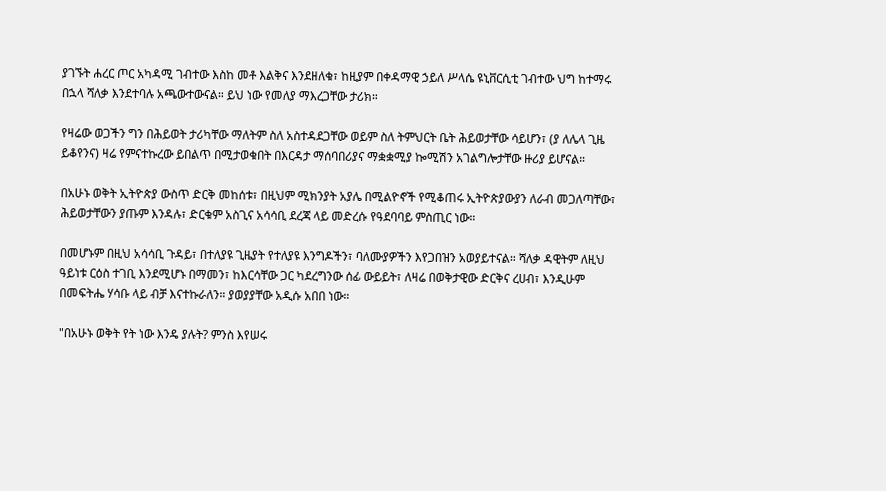ያገኙት ሐረር ጦር አካዳሚ ገብተው እስከ መቶ እልቅና እንደዘለቁ፣ ከዚያም በቀዳማዊ ኃይለ ሥላሴ ዩኒቨርሲቲ ገብተው ህግ ከተማሩ በኋላ ሻለቃ እንደተባሉ አጫውተውናል። ይህ ነው የመለያ ማእረጋቸው ታሪክ።

የዛሬው ወጋችን ግን በሕይወት ታሪካቸው ማለትም ስለ አስተዳደጋቸው ወይም ስለ ትምህርት ቤት ሕይወታቸው ሳይሆን፣ (ያ ለሌላ ጊዜ ይቆየንና) ዛሬ የምናተኩረው ይበልጥ በሚታወቁበት በእርዳታ ማሰባበሪያና ማቋቋሚያ ኰሚሽን አገልግሎታቸው ዙሪያ ይሆናል።

በአሁኑ ወቅት ኢትዮጵያ ውስጥ ድርቅ መከሰቱ፣ በዚህም ሚክንያት አያሌ በሚልዮኖች የሚቆጠሩ ኢትዮጵያውያን ለራብ መጋለጣቸው፣ ሕይወታቸውን ያጡም እንዳሉ፣ ድርቁም አስጊና አሳሳቢ ደረጃ ላይ መድረሱ የዓደባባይ ምስጢር ነው።

በመሆኑም በዚህ አሳሳቢ ጉዳይ፣ በተለያዩ ጊዜያት የተለያዩ እንግዶችን፣ ባለሙያዎችን እየጋበዝን አወያይተናል። ሻለቃ ዳዊትም ለዚህ ዓይነቱ ርዕስ ተገቢ እንደሚሆኑ በማመን፣ ከእርሳቸው ጋር ካደረግንው ሰፊ ውይይት፣ ለዛሬ በወቅታዊው ድርቅና ረሀብ፣ እንዲሁም በመፍትሔ ሃሳቡ ላይ ብቻ እናተኩራለን። ያወያያቸው አዲሱ አበበ ነው።

"በአሁኑ ወቅት የት ነው እንዴ ያሉት? ምንስ እየሠሩ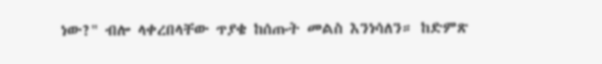ነው?" ብሎ ላቀረበላቸው ጥያቄ ከሰጡት መልስ እንነሳለን። ከድምጽ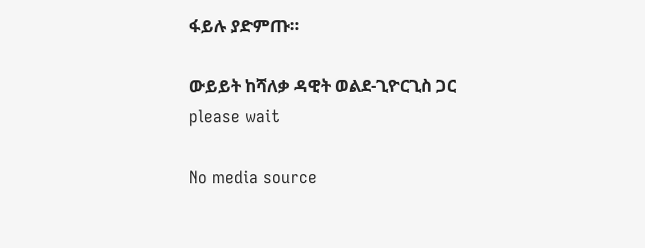ፋይሉ ያድምጡ።

ውይይት ከሻለቃ ዳዊት ወልደ-ጊዮርጊስ ጋር
please wait

No media source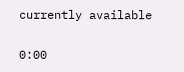currently available

0:00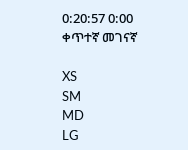0:20:57 0:00
ቀጥተኛ መገናኛ

XS
SM
MD
LG